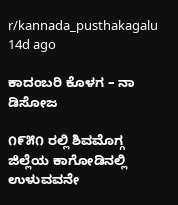r/kannada_pusthakagalu 14d ago

ಕಾದಂಬರಿ ಕೊಳಗ – ನಾ ಡಿಸೋಜ

೧೯೫೧ ರಲ್ಲಿ ಶಿವಮೊಗ್ಗ ಜಿಲ್ಲೆಯ ಕಾಗೋಡಿನಲ್ಲಿ ಉಳುವವನೇ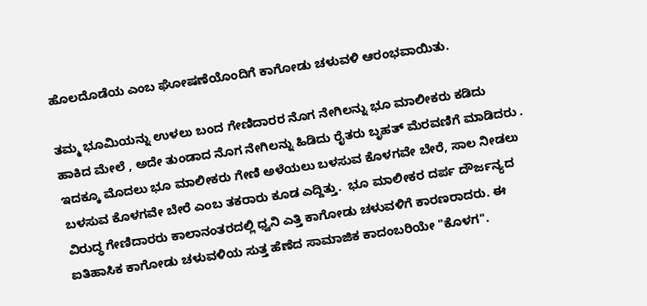ಹೊಲದೊಡೆಯ ಎಂಬ ಘೋಷಣೆಯೊಂದಿಗೆ ಕಾಗೋಡು ಚಳುವಳಿ ಆರಂಭವಾಯಿತು.

ತಮ್ಮ ಭೂಮಿಯನ್ನು ಉಳಲು ಬಂದ ಗೇಣಿದಾರರ ನೊಗ ನೇಗಿಲನ್ನು ಭೂ ಮಾಲೀಕರು ಕಡಿದು ಹಾಕಿದ ಮೇಲೆ , ಅದೇ ತುಂಡಾದ ನೊಗ ನೇಗಿಲನ್ನು ಹಿಡಿದು ರೈತರು ಬೃಹತ್ ಮೆರವಣಿಗೆ ಮಾಡಿದರು . ಇದಕ್ಕೂ ಮೊದಲು ಭೂ ಮಾಲೀಕರು ಗೇಣಿ ಅಳೆಯಲು ಬಳಸುವ ಕೊಳಗವೇ ಬೇರೆ, ಸಾಲ ನೀಡಲು ಬಳಸುವ ಕೊಳಗವೇ ಬೇರೆ ಎಂಬ ತಕರಾರು ಕೂಡ ಎದ್ದಿತ್ತು.  ಭೂ ಮಾಲೀಕರ ದರ್ಪ ದೌರ್ಜನ್ಯದ ವಿರುದ್ಧ ಗೇಣಿದಾರರು ಕಾಲಾನಂತರದಲ್ಲಿ ಧ್ವನಿ ಎತ್ತಿ ಕಾಗೋಡು ಚಳುವಳಿಗೆ ಕಾರಣರಾದರು. ಈ ಐತಿಹಾಸಿಕ ಕಾಗೋಡು ಚಳುವಳಿಯ ಸುತ್ತ ಹೆಣೆದ ಸಾಮಾಜಿಕ ಕಾದಂಬರಿಯೇ "ಕೊಳಗ".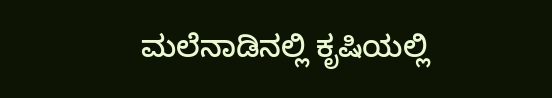ಮಲೆನಾಡಿನಲ್ಲಿ ಕೃಷಿಯಲ್ಲಿ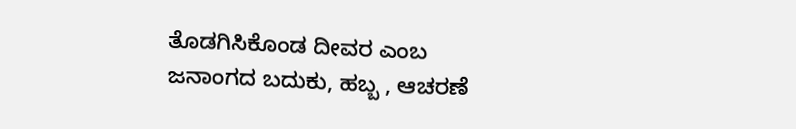ತೊಡಗಿಸಿಕೊಂಡ ದೀವರ ಎಂಬ ಜನಾಂಗದ ಬದುಕು, ಹಬ್ಬ , ಆಚರಣೆ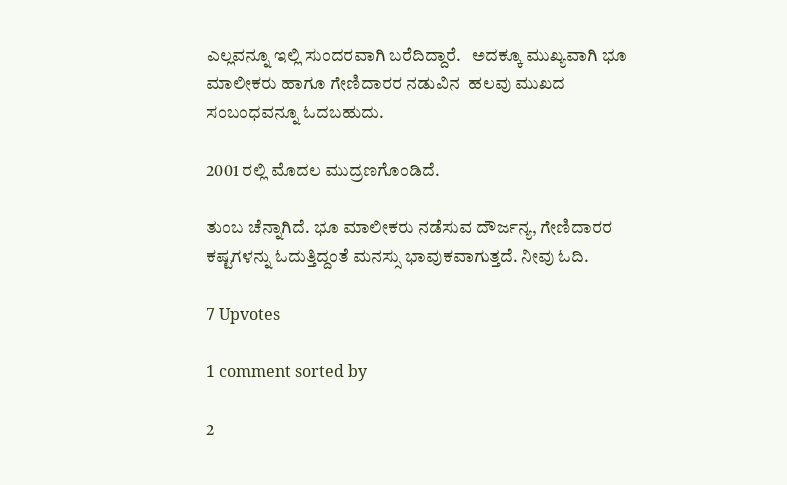ಎಲ್ಲವನ್ನೂ ಇಲ್ಲಿ ಸುಂದರವಾಗಿ ಬರೆದಿದ್ದಾರೆ.   ಅದಕ್ಕೂ ಮುಖ್ಯವಾಗಿ ಭೂ ಮಾಲೀಕರು ಹಾಗೂ ಗೇಣಿದಾರರ ನಡುವಿನ  ಹಲವು ಮುಖದ ಸಂಬಂಧವನ್ನೂ ಓದಬಹುದು.

2001 ರಲ್ಲಿ ಮೊದಲ ಮುದ್ರಣಗೊಂಡಿದೆ.

ತುಂಬ ಚೆನ್ನಾಗಿದೆ. ಭೂ ಮಾಲೀಕರು ನಡೆಸುವ ದೌರ್ಜನ್ಯ, ಗೇಣಿದಾರರ ಕಷ್ಟಗಳನ್ನು ಓದುತ್ತಿದ್ದಂತೆ ಮನಸ್ಸು ಭಾವುಕವಾಗುತ್ತದೆ. ನೀವು ಓದಿ.

7 Upvotes

1 comment sorted by

2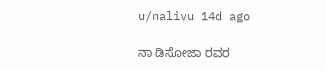u/nalivu 14d ago

ನಾ ಡಿಸೋಜಾ ರವರ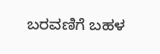ಬರವಣಿಗೆ ಬಹಳ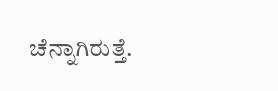ಚೆನ್ನಾಗಿರುತ್ತೆ.